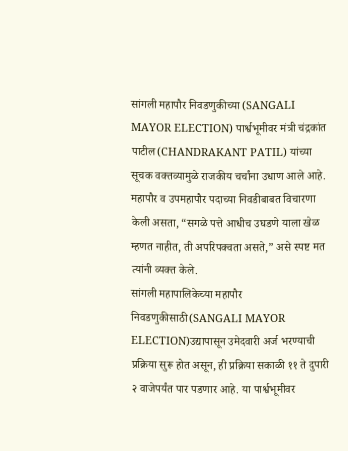सांगली महापौर निवडणुकीच्या (SANGALI MAYOR ELECTION) पार्श्वभूमीवर मंत्री चंद्रकांत पाटील(CHANDRAKANT PATIL) यांच्या सूचक वक्तव्यामुळे राजकीय चर्चांना उधाण आले आहे. महापौर व उपमहापौर पदाच्या निवडीबाबत विचारणा केली असता, “सगळे पत्ते आधीच उघडणे याला खेळ म्हणत नाहीत, ती अपरिपक्वता असते,” असे स्पष्ट मत त्यांनी व्यक्त केले.
सांगली महापालिकेच्या महापौर निवडणुकीसाठी(SANGALI MAYOR ELECTION)उद्यापासून उमेदवारी अर्ज भरण्याची प्रक्रिया सुरू होत असून, ही प्रक्रिया सकाळी ११ ते दुपारी २ वाजेपर्यंत पार पडणार आहे. या पार्श्वभूमीवर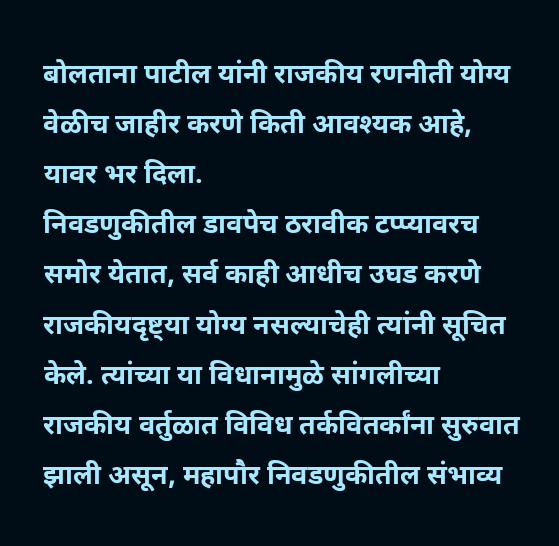बोलताना पाटील यांनी राजकीय रणनीती योग्य वेळीच जाहीर करणे किती आवश्यक आहे, यावर भर दिला.
निवडणुकीतील डावपेच ठरावीक टप्प्यावरच समोर येतात, सर्व काही आधीच उघड करणे राजकीयदृष्ट्या योग्य नसल्याचेही त्यांनी सूचित केले. त्यांच्या या विधानामुळे सांगलीच्या राजकीय वर्तुळात विविध तर्कवितर्कांना सुरुवात झाली असून, महापौर निवडणुकीतील संभाव्य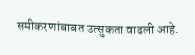समीकरणांबाबत उत्सुकता वाढली आहे.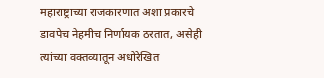महाराष्ट्राच्या राजकारणात अशा प्रकारचे डावपेच नेहमीच निर्णायक ठरतात, असेही त्यांच्या वक्तव्यातून अधोरेखित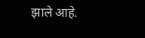झाले आहे.